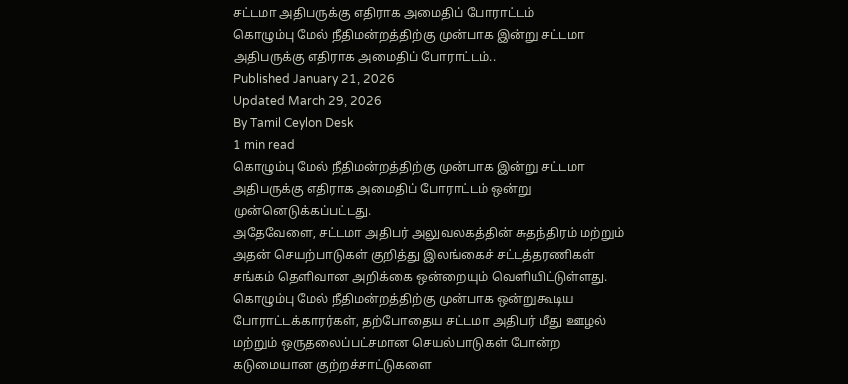சட்டமா அதிபருக்கு எதிராக அமைதிப் போராட்டம்
கொழும்பு மேல் நீதிமன்றத்திற்கு முன்பாக இன்று சட்டமா அதிபருக்கு எதிராக அமைதிப் போராட்டம்..
Published January 21, 2026
Updated March 29, 2026
By Tamil Ceylon Desk
1 min read
கொழும்பு மேல் நீதிமன்றத்திற்கு முன்பாக இன்று சட்டமா அதிபருக்கு எதிராக அமைதிப் போராட்டம் ஒன்று முன்னெடுக்கப்பட்டது.
அதேவேளை, சட்டமா அதிபர் அலுவலகத்தின் சுதந்திரம் மற்றும் அதன் செயற்பாடுகள் குறித்து இலங்கைச் சட்டத்தரணிகள் சங்கம் தெளிவான அறிக்கை ஒன்றையும் வெளியிட்டுள்ளது.
கொழும்பு மேல் நீதிமன்றத்திற்கு முன்பாக ஒன்றுகூடிய போராட்டக்காரர்கள், தற்போதைய சட்டமா அதிபர் மீது ஊழல் மற்றும் ஒருதலைப்பட்சமான செயல்பாடுகள் போன்ற கடுமையான குற்றச்சாட்டுகளை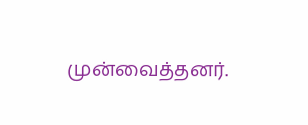முன்வைத்தனர்.